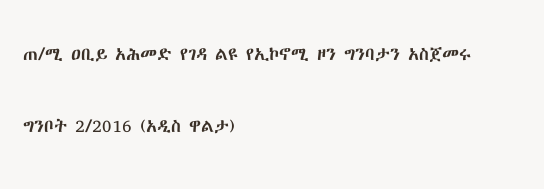ጠ/ሚ ዐቢይ አሕመድ የገዳ ልዩ የኢኮኖሚ ዞን ግንባታን አስጀመሩ

ግንቦት 2/2016 (አዲስ ዋልታ)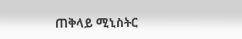ጠቅላይ ሚኒስትር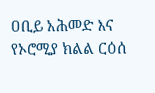ዐቢይ አሕመድ እና የኦሮሚያ ክልል ርዕሰ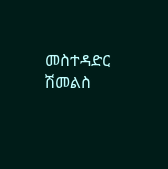መስተዳድር ሽመልስ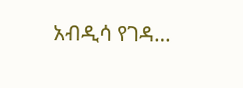አብዲሳ የገዳ…